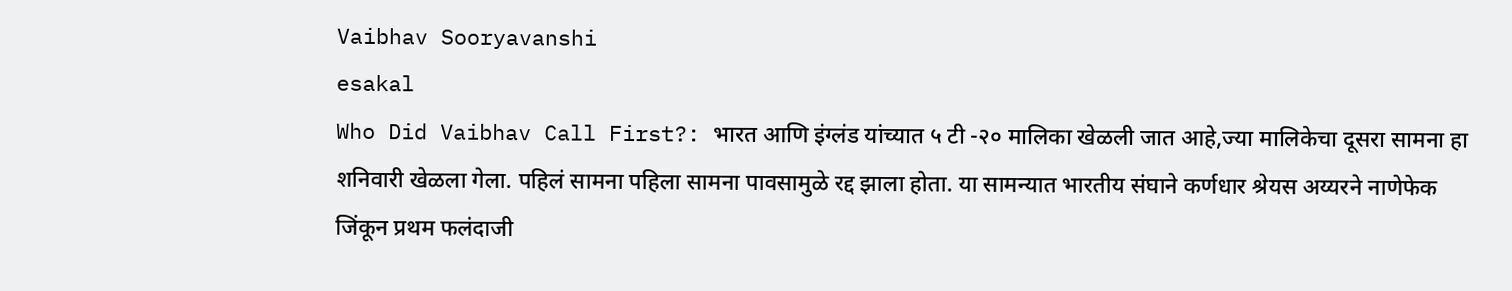Vaibhav Sooryavanshi
esakal
Who Did Vaibhav Call First?: भारत आणि इंग्लंड यांच्यात ५ टी -२० मालिका खेळली जात आहे,ज्या मालिकेचा दूसरा सामना हा शनिवारी खेळला गेला. पहिलं सामना पहिला सामना पावसामुळे रद्द झाला होता. या सामन्यात भारतीय संघाने कर्णधार श्रेयस अय्यरने नाणेफेक जिंकून प्रथम फलंदाजी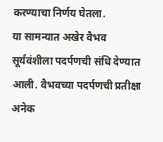करण्याचा निर्णय घेतला.
या सामन्यात अखेर वैभव सूर्यवंशीला पदर्पणची संधि देण्यात आली. वैभवच्या पदर्पणची प्रतीक्षा अनेक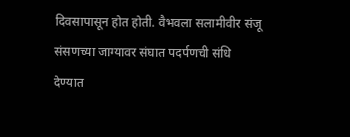दिवसापासून होत होती. वैभवला सलामीवीर संजू संसणच्या जाग्यावर संघात पदर्पणची संधि देण्यात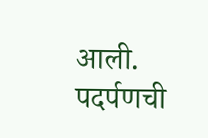आली. पदर्पणची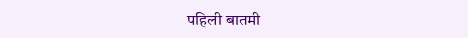पहिली बातमी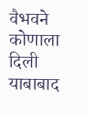वैभवने कोणाला दिली याबाबाद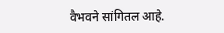वैभवने सांगितल आहे.